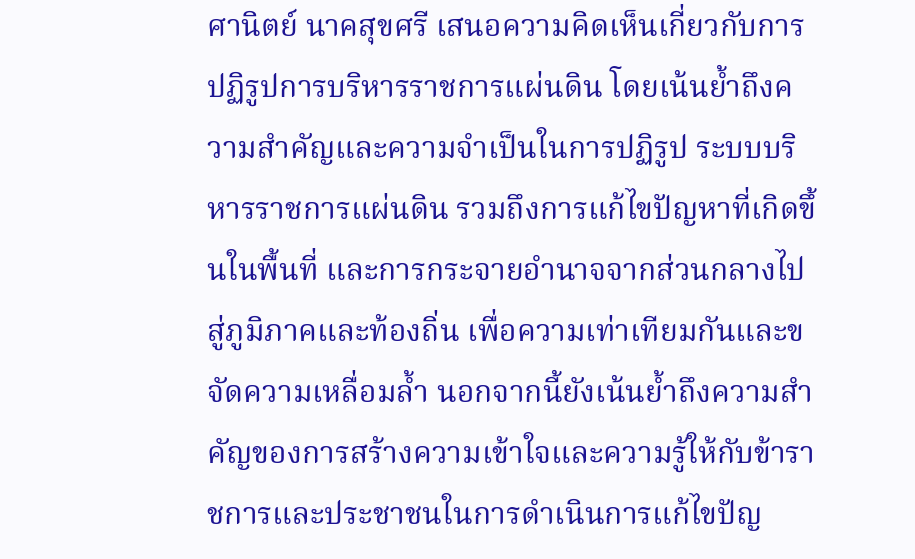ศานิตย์ นาคสุขศรี เสนอความคิดเห็นเกี่ยวกับการปฏิรูปการบริหารราชการแผ่นดิน โดยเน้นย้ำถึงความสำคัญและความจำเป็นในการปฏิรูป ระบบบริหารราชการแผ่นดิน รวมถึงการแก้ไขปัญหาที่เกิดขึ้นในพื้นที่ และการกระจายอำนาจจากส่วนกลางไปสู่ภูมิภาคและท้องถิ่น เพื่อความเท่าเทียมกันและขจัดความเหลื่อมล้ำ นอกจากนี้ยังเน้นย้ำถึงความสำคัญของการสร้างความเข้าใจและความรู้ให้กับข้าราชการและประชาชนในการดำเนินการแก้ไขปัญ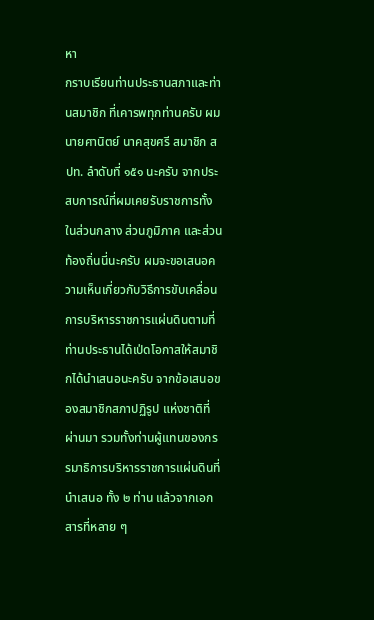หา
กราบเรียนท่านประธานสภาและท่านสมาชิก ที่เคารพทุกท่านครับ ผม นายศานิตย์ นาคสุขศรี สมาชิก สปท. ลำดับที่ ๑๕๑ นะครับ จากประสบการณ์ที่ผมเคยรับราชการทั้งในส่วนกลาง ส่วนภูมิภาค และส่วนท้องถิ่นนี่นะครับ ผมจะขอเสนอความเห็นเกี่ยวกับวิธีการขับเคลื่อนการบริหารราชการแผ่นดินตามที่ ท่านประธานได้เป่ดโอกาสให้สมาชิกได้นําเสนอนะครับ จากข้อเสนอของสมาชิกสภาปฏิรูป แห่งชาติที่ผ่านมา รวมทั้งท่านผู้แทนของกรรมาธิการบริหารราชการแผ่นดินที่นำเสนอ ทั้ง ๒ ท่าน แล้วจากเอกสารที่หลาย ๆ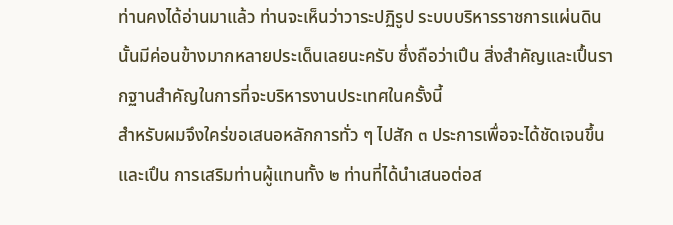ท่านคงได้อ่านมาแล้ว ท่านจะเห็นว่าวาระปฏิรูป ระบบบริหารราชการแผ่นดินนั้นมีค่อนข้างมากหลายประเด็นเลยนะครับ ซึ่งถือว่าเปึน สิ่งสำคัญและเปึ้นรากฐานสำคัญในการที่จะบริหารงานประเทศในครั้งนี้
สำหรับผมจึงใคร่ขอเสนอหลักการทั่ว ๆ ไปสัก ๓ ประการเพื่อจะได้ชัดเจนขึ้น และเปึน การเสริมท่านผู้แทนทั้ง ๒ ท่านที่ได้นําเสนอต่อส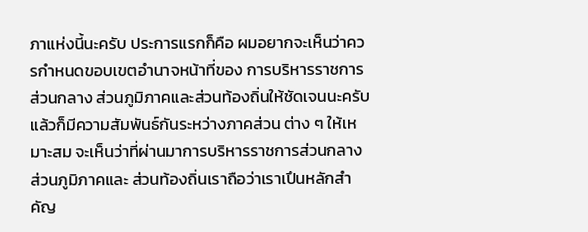ภาแห่งนี้นะครับ ประการแรกก็คือ ผมอยากจะเห็นว่าควรกำหนดขอบเขตอำนาจหน้าที่ของ การบริหารราชการส่วนกลาง ส่วนภูมิภาคและส่วนท้องถิ่นให้ชัดเจนนะครับ แล้วก็มีความสัมพันธ์กันระหว่างภาคส่วน ต่าง ๆ ให้เหมาะสม จะเห็นว่าที่ผ่านมาการบริหารราชการส่วนกลาง ส่วนภูมิภาคและ ส่วนท้องถิ่นเราถือว่าเราเปึนหลักสําคัญ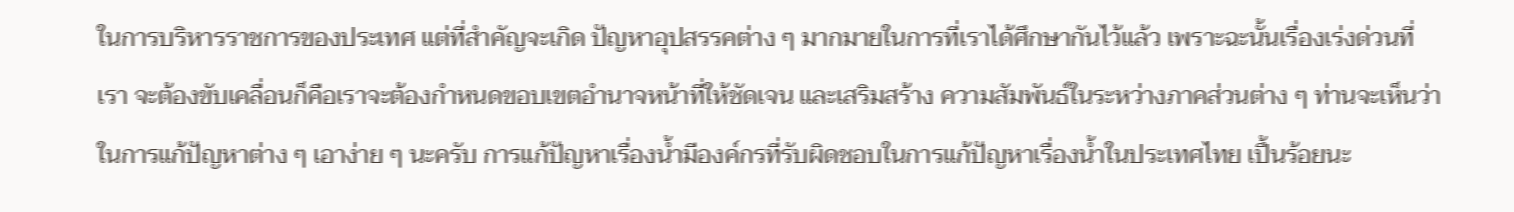ในการบริหารราชการของประเทศ แต่ที่สําคัญจะเกิด ปัญหาอุปสรรคต่าง ๆ มากมายในการที่เราได้ศึกษากันไว้แล้ว เพราะฉะนั้นเรื่องเร่งด่วนที่เรา จะต้องขับเคลื่อนก็คือเราจะต้องกําหนดขอบเขตอํานาจหน้าที่ให้ชัดเจน และเสริมสร้าง ความสัมพันธ์ในระหว่างภาคส่วนต่าง ๆ ท่านจะเห็นว่าในการแก้ปัญหาต่าง ๆ เอาง่าย ๆ นะครับ การแก้ปัญหาเรื่องน้ำมีองค์กรที่รับผิดชอบในการแก้ปัญหาเรื่องน้ำในประเทศไทย เปึ้นร้อยนะ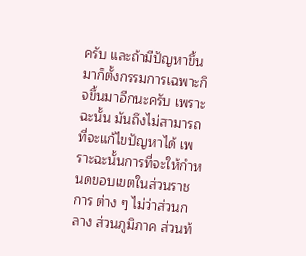ครับ และถ้ามีปัญหาขึ้นมาก็ตั้งกรรมการเฉพาะกิจขึ้นมาอีกนะครับ เพราะฉะนั้น มันถึงไม่สามารถที่จะแก้ไขปัญหาได้ เพราะฉะนั้นการที่จะให้กำหนดขอบเขตในส่วนราชการ ต่าง ๆ ไม่ว่าส่วนกลาง ส่วนภูมิภาค ส่วนท้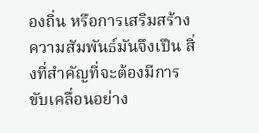องถิ่น หรือการเสริมสร้างความสัมพันธ์มันจึงเปึน สิ่งที่สำคัญที่จะต้องมีการขับเคลื่อนอย่าง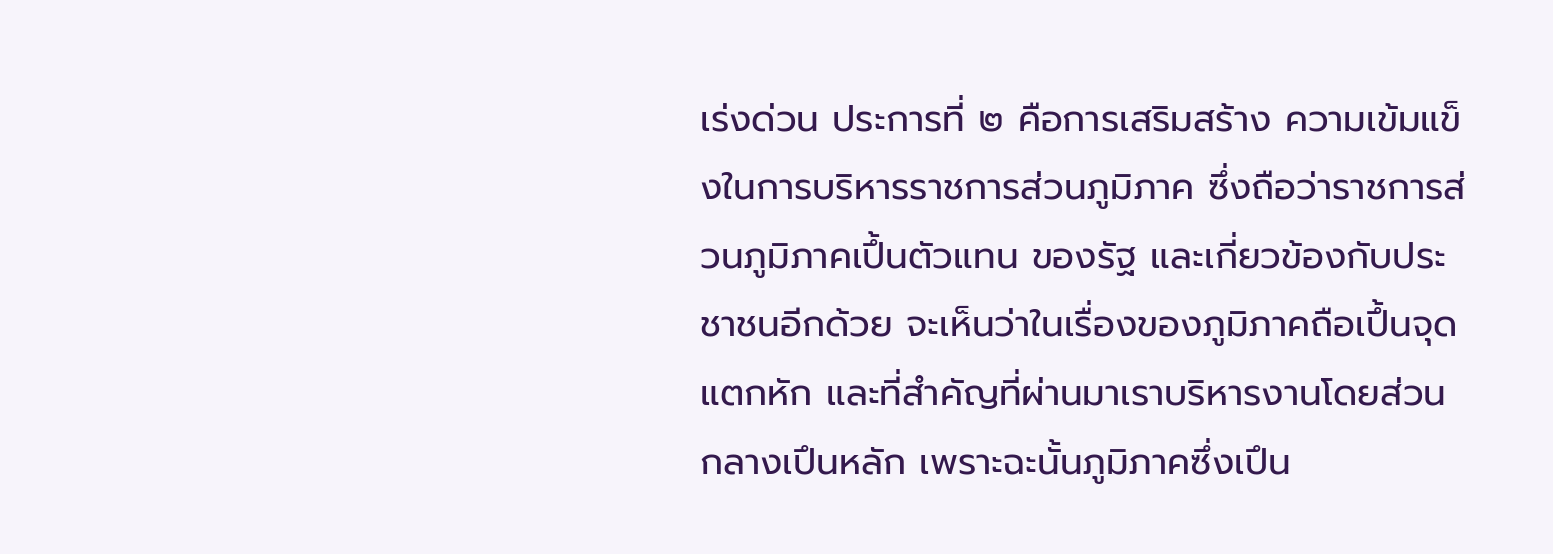เร่งด่วน ประการที่ ๒ คือการเสริมสร้าง ความเข้มแข็งในการบริหารราชการส่วนภูมิภาค ซึ่งถือว่าราชการส่วนภูมิภาคเปึ้นตัวแทน ของรัฐ และเกี่ยวข้องกับประชาชนอีกด้วย จะเห็นว่าในเรื่องของภูมิภาคถือเปึ้นจุดแตกหัก และที่สำคัญที่ผ่านมาเราบริหารงานโดยส่วนกลางเปึนหลัก เพราะฉะนั้นภูมิภาคซึ่งเปึน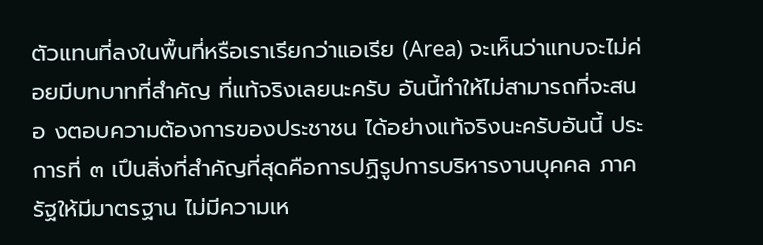ตัวแทนที่ลงในพื้นที่หรือเราเรียกว่าแอเรีย (Area) จะเห็นว่าแทบจะไม่ค่อยมีบทบาทที่สำคัญ ที่แท้จริงเลยนะครับ อันนี้ทำให้ไม่สามารถที่จะสนอ งตอบความต้องการของประชาชน ได้อย่างแท้จริงนะครับอันนี้ ประการที่ ๓ เปึนสิ่งที่สําคัญที่สุดคือการปฏิรูปการบริหารงานบุคคล ภาครัฐให้มีมาตรฐาน ไม่มีความเห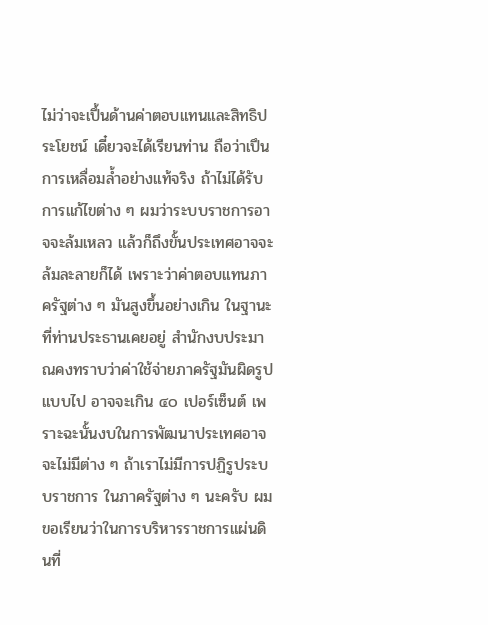ไม่ว่าจะเปึ้นด้านค่าตอบแทนและสิทธิประโยชน์ เดี๋ยวจะได้เรียนท่าน ถือว่าเปึนการเหลื่อมล้ำอย่างแท้จริง ถ้าไม่ได้รับการแก้ไขต่าง ๆ ผมว่าระบบราชการอาจจะล้มเหลว แล้วก็ถึงขั้นประเทศอาจจะล้มละลายก็ได้ เพราะว่าค่าตอบแทนภาครัฐต่าง ๆ มันสูงขึ้นอย่างเกิน ในฐานะที่ท่านประธานเคยอยู่ สำนักงบประมาณคงทราบว่าค่าใช้จ่ายภาครัฐมันผิดรูปแบบไป อาจจะเกิน ๔๐ เปอร์เซ็นต์ เพราะฉะนั้นงบในการพัฒนาประเทศอาจจะไม่มีต่าง ๆ ถ้าเราไม่มีการปฏิรูประบบราชการ ในภาครัฐต่าง ๆ นะครับ ผมขอเรียนว่าในการบริหารราชการแผ่นดินที่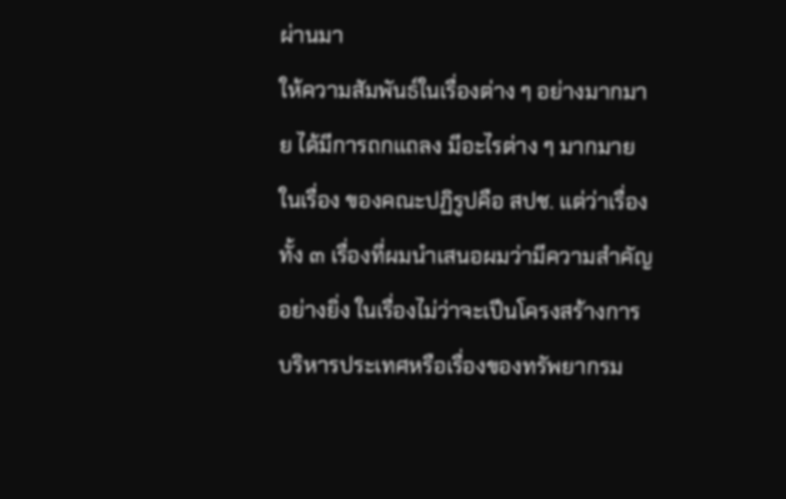ผ่านมา
ให้ความสัมพันธ์ในเรื่องต่าง ๆ อย่างมากมาย ได้มีการถกแถลง มีอะไรต่าง ๆ มากมายในเรื่อง ของคณะปฏิรูปคือ สปช. แต่ว่าเรื่องทั้ง ๓ เรื่องที่ผมนําเสนอผมว่ามีความสําคัญอย่างยิ่ง ในเรื่องไม่ว่าจะเปึนโครงสร้างการบริหารประเทศหรือเรื่องของทรัพยากรม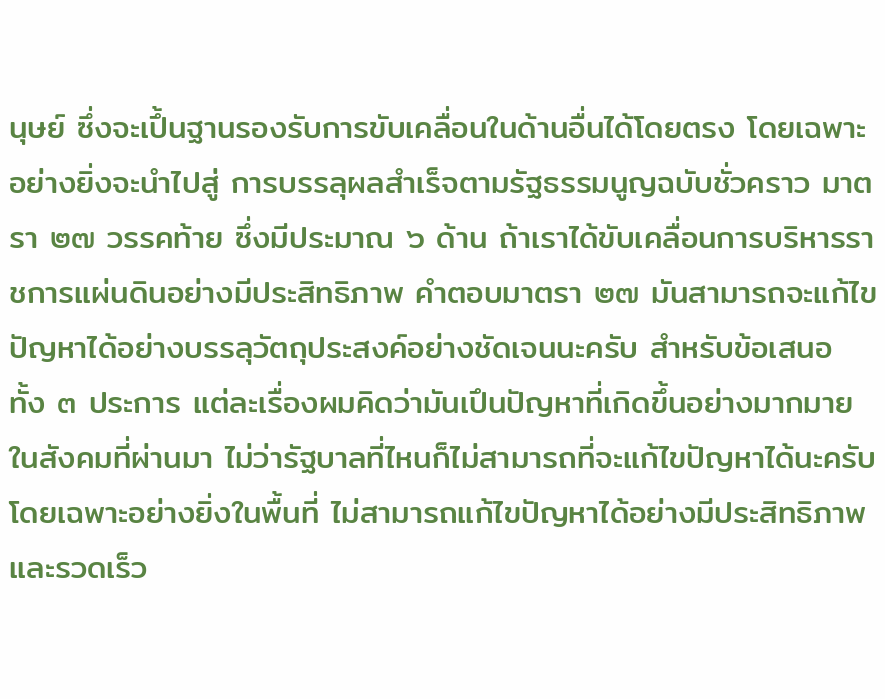นุษย์ ซึ่งจะเปึ้นฐานรองรับการขับเคลื่อนในด้านอื่นได้โดยตรง โดยเฉพาะอย่างยิ่งจะนำไปสู่ การบรรลุผลสำเร็จตามรัฐธรรมนูญฉบับชั่วคราว มาตรา ๒๗ วรรคท้าย ซึ่งมีประมาณ ๖ ด้าน ถ้าเราได้ขับเคลื่อนการบริหารราชการแผ่นดินอย่างมีประสิทธิภาพ คําตอบมาตรา ๒๗ มันสามารถจะแก้ไขปัญหาได้อย่างบรรลุวัตถุประสงค์อย่างชัดเจนนะครับ สำหรับข้อเสนอ ทั้ง ๓ ประการ แต่ละเรื่องผมคิดว่ามันเปึนปัญหาที่เกิดขึ้นอย่างมากมายในสังคมที่ผ่านมา ไม่ว่ารัฐบาลที่ไหนก็ไม่สามารถที่จะแก้ไขปัญหาได้นะครับ โดยเฉพาะอย่างยิ่งในพื้นที่ ไม่สามารถแก้ไขปัญหาได้อย่างมีประสิทธิภาพและรวดเร็ว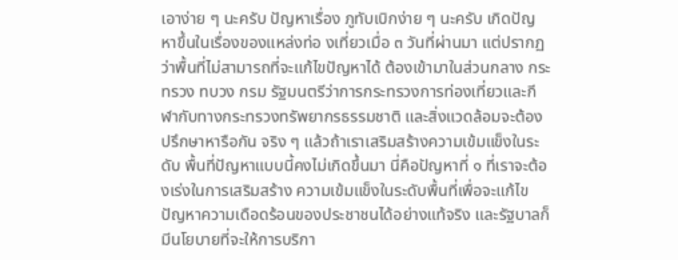เอาง่าย ๆ นะครับ ปัญหาเรื่อง ภูทับเบิกง่าย ๆ นะครับ เกิดปัญหาขึ้นในเรื่องของแหล่งท่อ งเที่ยวเมื่อ ๓ วันที่ผ่านมา แต่ปรากฏว่าพื้นที่ไม่สามารถที่จะแก้ไขปัญหาได้ ต้องเข้ามาในส่วนกลาง กระทรวง ทบวง กรม รัฐมนตรีว่าการกระทรวงการท่องเที่ยวและกีฬากับทางกระทรวงทรัพยากรธรรมชาติ และสิ่งแวดล้อมจะต้องปรึกษาหารือกัน จริง ๆ แล้วถ้าเราเสริมสร้างความเข้มแข็งในระดับ พื้นที่ปัญหาแบบนี้คงไม่เกิดขึ้นมา นี่คือปัญหาที่ ๑ ที่เราจะต้องเร่งในการเสริมสร้าง ความเข้มแข็งในระดับพื้นที่เพื่อจะแก้ไขปัญหาความเดือดร้อนของประชาชนได้อย่างแท้จริง และรัฐบาลก็มีนโยบายที่จะให้การบริกา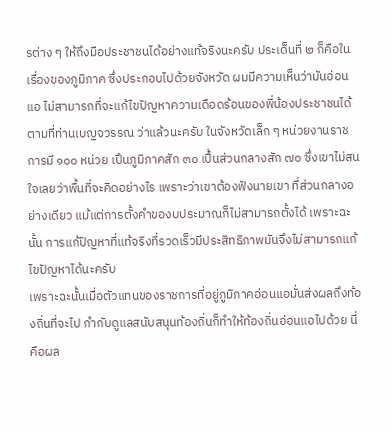รต่าง ๆ ให้ถึงมือประชาชนได้อย่างแท้จริงนะครับ ประเด็นที่ ๒ ก็คือในเรื่องของภูมิภาค ซึ่งประกอบไปด้วยจังหวัด ผมมีความเห็นว่ามันอ่อนแอ ไม่สามารถที่จะแก้ไขปัญหาความเดือดร้อนของพี่น้องประชาชนได้ตามที่ท่านเบญจวรรณ ว่าแล้วนะครับ ในจังหวัดเล็ก ๆ หน่วยงานราชการมี ๑๐๐ หน่วย เปึนภูมิภาคสัก ๓๐ เปึ้นส่วนกลางสัก ๗๐ ซึ่งเขาไม่สนใจเลยว่าพื้นที่จะคิดอย่างไร เพราะว่าเขาต้องฟังนายเขา ที่ส่วนกลางอย่างเดียว แม้แต่การตั้งคำของบประมาณก็ไม่สามารถตั้งได้ เพราะฉะนั้น การแก้ปัญหาที่แท้จริงที่รวดเร็วมีประสิทธิภาพมันจึงไม่สามารถแก้ไขปัญหาได้นะครับ
เพราะฉะนั้นเมื่อตัวแทนของราชการที่อยู่ภูมิภาคอ่อนแอมั่นส่งผลถึงท้องถิ่นที่จะไป กํากับดูแลสนับสนุนท้องถิ่นก็ทําให้ท้องถิ่นอ่อนแอไปด้วย นี่คือผล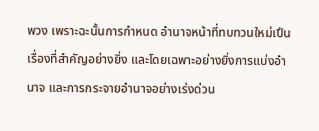พวง เพราะฉะนั้นการกําหนด อํานาจหน้าที่ทบทวนใหม่เปึนเรื่องที่สําคัญอย่างยิ่ง และโดยเฉพาะอย่างยิ่งการแบ่งอํานาจ และการกระจายอำนาจอย่างเร่งด่วน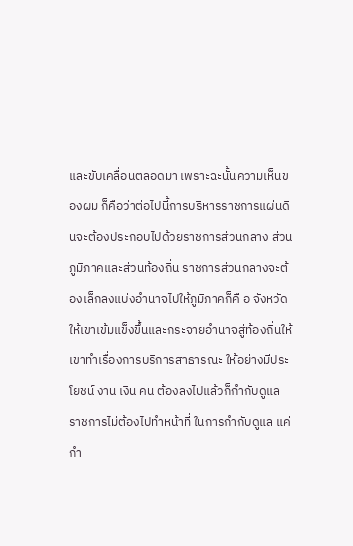และขับเคลื่อนตลอดมา เพราะฉะนั้นความเห็นของผม ก็คือว่าต่อไปนี้การบริหารราชการแผ่นดินจะต้องประกอบไปด้วยราชการส่วนกลาง ส่วนภูมิภาคและส่วนท้องถิ่น ราชการส่วนกลางจะต้องเล็กลงแบ่งอำนาจไปให้ภูมิภาคก็คื อ จังหวัดให้เขาเข้มแข็งขึ้นและกระจายอำนาจสู่ท้องถิ่นให้เขาทำเรื่องการบริการสาธารณะ ให้อย่างมีประโยชน์ งาน เงิน คน ต้องลงไปแล้วก็กำกับดูแล ราชการไม่ต้องไปทำหน้าที่ ในการกำกับดูแล แค่กำ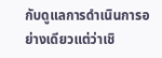กับดูแลการดำเนินการอย่างเดียวแต่ว่าเชิ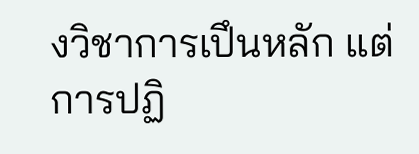งวิชาการเปึนหลัก แต่การปฏิ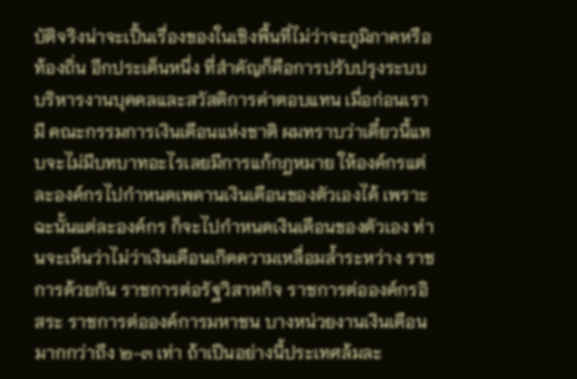บัติจริงน่าจะเปึ้นเรื่องของในเชิงพื้นที่ไม่ว่าจะภูมิภาคหรือท้องถิ่น อีกประเด็นหนึ่ง ที่สำคัญก็คือการปรับปรุงระบบบริหารงานบุคคลและสวัสดิการค่าตอบแทน เมื่อก่อนเรามี คณะกรรมการเงินเดือนแห่งชาติ ผมทราบว่าเดี๋ยวนี้แทบจะไม่มีบทบาทอะไรเลยมีการแก้กฎหมาย ให้องค์กรแต่ละองค์กรไปกำหนดเพดานเงินเดือนของตัวเองได้ เพราะฉะนั้นแต่ละองค์กร ก็จะไปกำหนดเงินเดือนของตัวเอง ท่านจะเห็นว่าไม่ว่าเงินเดือนเกิดความเหลื่อมล้ำระหว่าง ราชการด้วยกัน ราชการต่อรัฐวิสาหกิจ ราชการต่อองค์กรอิสระ ราชการต่อองค์การมหาชน บางหน่วยงานเงินเดือนมากกว่าถึง ๒-๓ เท่า ถ้าเปึนอย่างนี้ประเทศล้มละ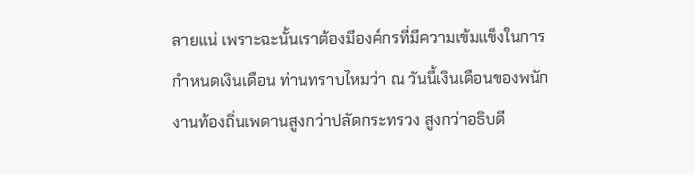ลายแน่ เพราะฉะนั้นเราต้องมีองค์กรที่มีความเข้มแข็งในการกําหนดเงินเดือน ท่านทราบไหมว่า ณ วันนี้เงินเดือนของพนักงานท้องถิ่นเพดานสูงกว่าปลัดกระทรวง สูงกว่าอธิบดี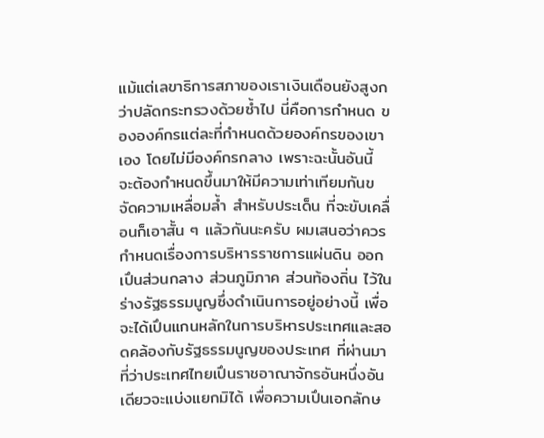แม้แต่เลขาธิการสภาของเราเงินเดือนยังสูงกว่าปลัดกระทรวงด้วยซ้ำไป นี่คือการกำหนด ขององค์กรแต่ละที่กำหนดด้วยองค์กรของเขาเอง โดยไม่มีองค์กรกลาง เพราะฉะนั้นอันนี้ จะต้องกำหนดขึ้นมาให้มีความเท่าเทียมกันขจัดความเหลื่อมล้ำ สำหรับประเด็น ที่จะขับเคลื่อนก็เอาสั้น ๆ แล้วกันนะครับ ผมเสนอว่าควรกำหนดเรื่องการบริหารราชการแผ่นดิน ออกเปึนส่วนกลาง ส่วนภูมิภาค ส่วนท้องถิ่น ไว้ในร่างรัฐธรรมนูญซึ่งดําเนินการอยู่อย่างนี้ เพื่อจะได้เปึนแกนหลักในการบริหารประเทศและสอดคล้องกับรัฐธรรมนูญของประเทศ ที่ผ่านมา ที่ว่าประเทศไทยเปึนราชอาณาจักรอันหนึ่งอันเดียวจะแบ่งแยกมิได้ เพื่อความเปึนเอกลักษ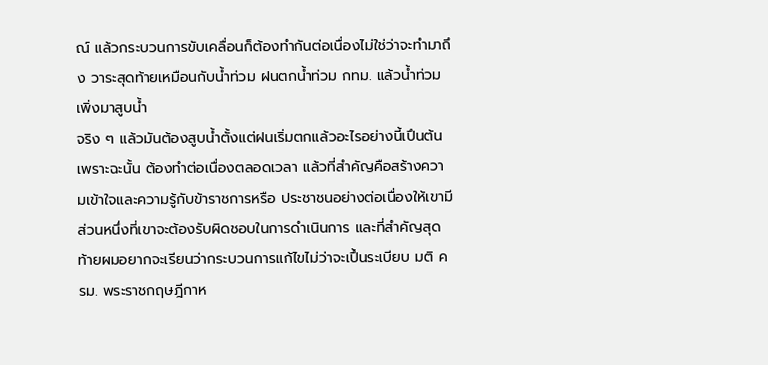ณ์ แล้วกระบวนการขับเคลื่อนก็ต้องทำกันต่อเนื่องไม่ใช่ว่าจะทํามาถึง วาระสุดท้ายเหมือนกับน้ำท่วม ฝนตกน้ำท่วม กทม. แล้วน้ำท่วมเพิ่งมาสูบน้ำ
จริง ๆ แล้วมันต้องสูบน้ำตั้งแต่ฝนเริ่มตกแล้วอะไรอย่างนี้เปึนต้น เพราะฉะนั้น ต้องทำต่อเนื่องตลอดเวลา แล้วที่สําคัญคือสร้างความเข้าใจและความรู้กับข้าราชการหรือ ประชาชนอย่างต่อเนื่องให้เขามีส่วนหนึ่งที่เขาจะต้องรับผิดชอบในการดำเนินการ และที่สำคัญสุดท้ายผมอยากจะเรียนว่ากระบวนการแก้ไขไม่ว่าจะเปึ้นระเบียบ มติ ครม. พระราชกฤษฎีกาห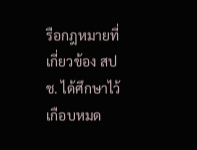รือกฎหมายที่เกี่ยวข้อง สปช. ได้ศึกษาไว้เกือบหมด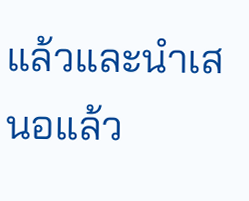แล้วและนำเสนอแล้ว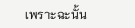เพราะฉะนั้น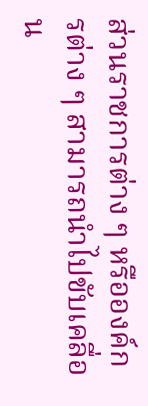ส่วนราชการต่าง ๆ หรือองค์กรต่าง ๆ สามารถนำไปขับเคลื่อน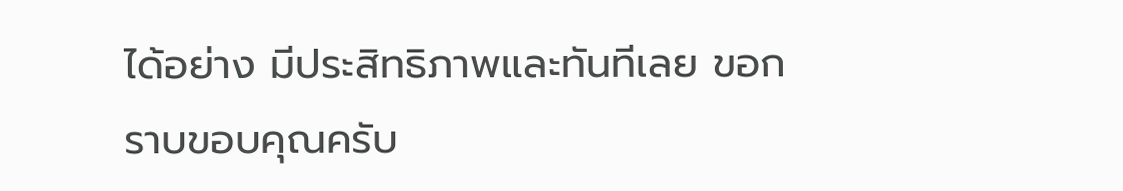ได้อย่าง มีประสิทธิภาพและทันทีเลย ขอกราบขอบคุณครับ